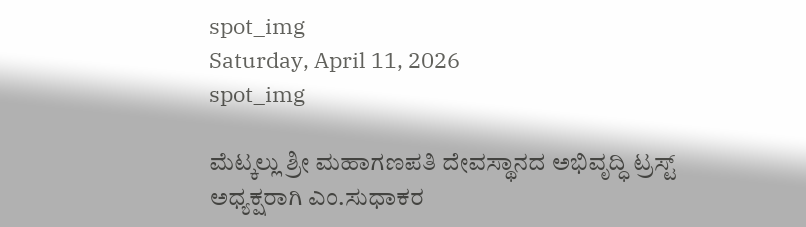spot_img
Saturday, April 11, 2026
spot_img

ಮೆಟ್ಕಲ್ಲು ಶ್ರೀ ಮಹಾಗಣಪತಿ ದೇವಸ್ಥಾನದ ಅಭಿವೃದ್ಧಿ ಟ್ರಸ್ಟ್  ಅಧ್ಯಕ್ಷರಾಗಿ ಎಂ.ಸುಧಾಕರ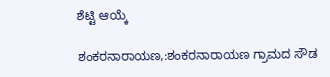ಶೆಟ್ಟಿ ಆಯ್ಕೆ

ಶಂಕರನಾರಾಯಣ,:ಶಂಕರನಾರಾಯಣ ಗ್ರಾಮದ ಸೌಡ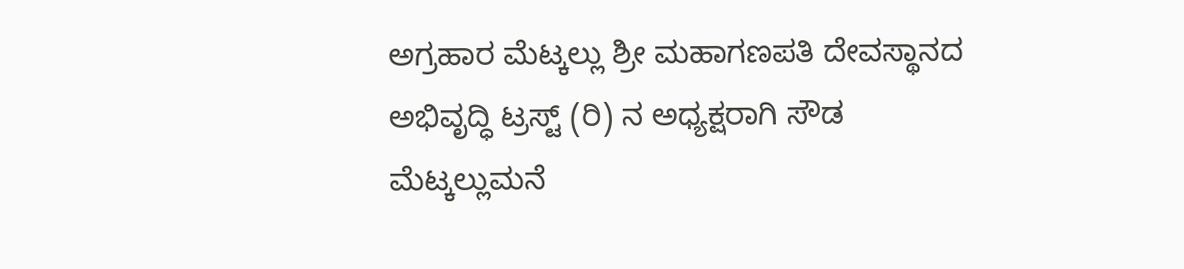ಅಗ್ರಹಾರ ಮೆಟ್ಕಲ್ಲು ಶ್ರೀ ಮಹಾಗಣಪತಿ ದೇವಸ್ಥಾನದ ಅಭಿವೃದ್ಧಿ ಟ್ರಸ್ಟ್ (ರಿ) ನ ಅಧ್ಯಕ್ಷರಾಗಿ ಸೌಡ ಮೆಟ್ಕಲ್ಲುಮನೆ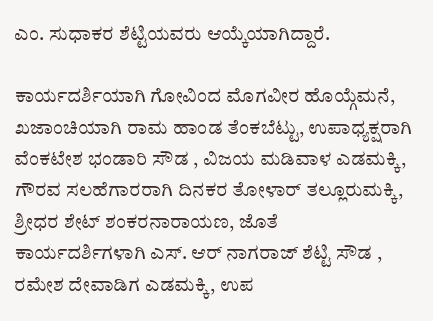ಎಂ. ಸುಧಾಕರ ಶೆಟ್ಟಿಯವರು ಆಯ್ಕೆಯಾಗಿದ್ದಾರೆ.

ಕಾರ್ಯದರ್ಶಿಯಾಗಿ ಗೋವಿಂದ ಮೊಗವೀರ ಹೊಯ್ಗೆಮನೆ, ಖಜಾಂಚಿಯಾಗಿ ರಾಮ ಹಾಂಡ ತೆಂಕಬೆಟ್ಟು, ಉಪಾಧ್ಯಕ್ಷರಾಗಿ ವೆಂಕಟೇಶ ಭಂಡಾರಿ ಸೌಡ , ವಿಜಯ ಮಡಿವಾಳ ಎಡಮಕ್ಕಿ, ಗೌರವ ಸಲಹೆಗಾರರಾಗಿ ದಿನಕರ ತೋಳಾರ್ ತಲ್ಲೂರುಮಕ್ಕಿ, ಶ್ರೀಧರ ಶೇಟ್ ಶಂಕರನಾರಾಯಣ, ಜೊತೆ ಕಾರ್ಯದರ್ಶಿಗಳಾಗಿ ಎಸ್. ಆರ್ ನಾಗರಾಜ್ ಶೆಟ್ಟಿ ಸೌಡ , ರಮೇಶ ದೇವಾಡಿಗ ಎಡಮಕ್ಕಿ, ಉಪ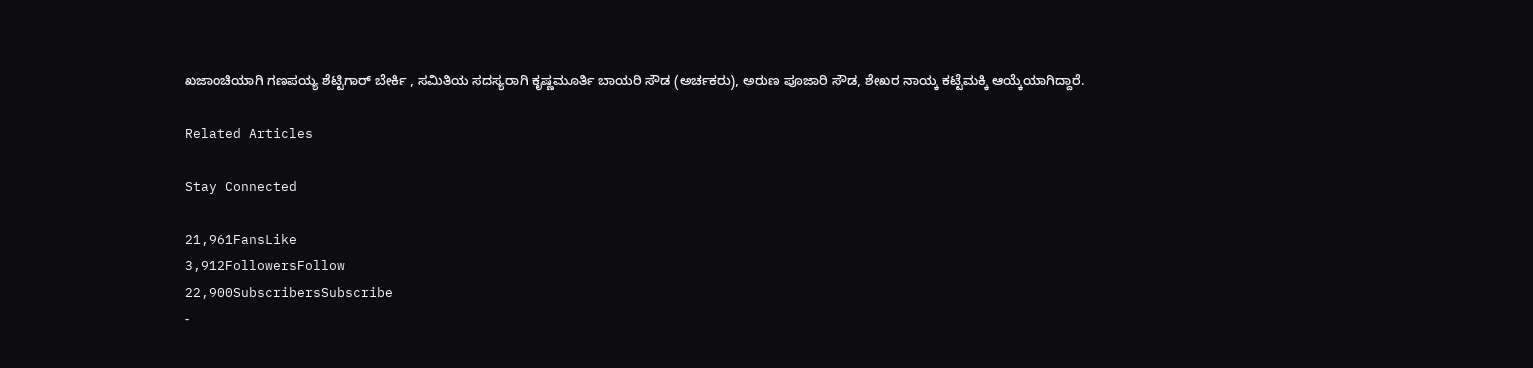ಖಜಾಂಚಿಯಾಗಿ ಗಣಪಯ್ಯ ಶೆಟ್ಟಿಗಾರ್ ಬೇರ್ಕಿ , ಸಮಿತಿಯ ಸದಸ್ಯರಾಗಿ ಕೃಷ್ಣಮೂರ್ತಿ ಬಾಯರಿ ಸೌಡ (ಅರ್ಚಕರು), ಅರುಣ ಪೂಜಾರಿ ಸೌಡ, ಶೇಖರ ನಾಯ್ಕ ಕಟ್ಟೆಮಕ್ಕಿ ಆಯ್ಕೆಯಾಗಿದ್ದಾರೆ.

Related Articles

Stay Connected

21,961FansLike
3,912FollowersFollow
22,900SubscribersSubscribe
-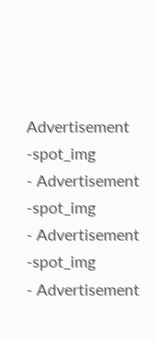Advertisement -spot_img
- Advertisement -spot_img
- Advertisement -spot_img
- Advertisement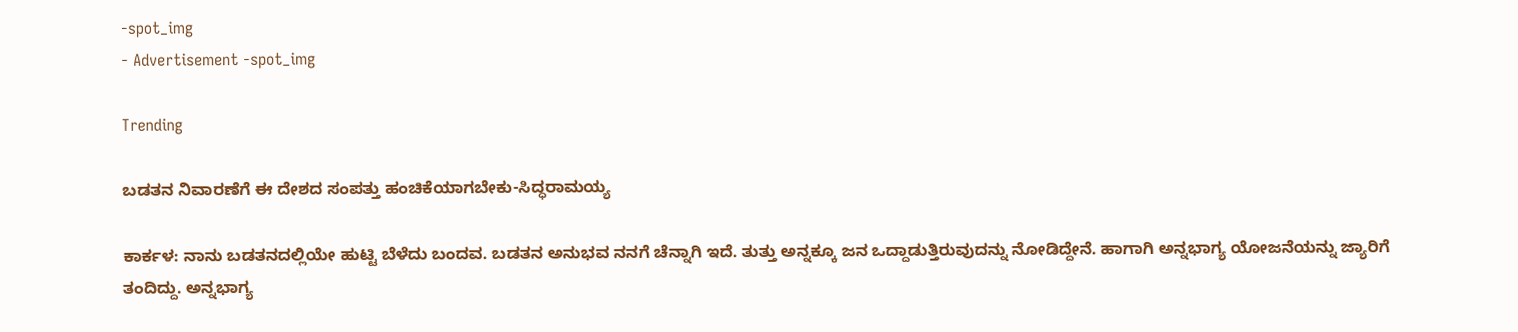-spot_img
- Advertisement -spot_img

Trending

ಬಡತನ ನಿವಾರಣೆಗೆ ಈ ದೇಶದ ಸಂಪತ್ತು ಹಂಚಿಕೆಯಾಗಬೇಕು-ಸಿದ್ಧರಾಮಯ್ಯ

ಕಾರ್ಕಳ: ನಾನು ಬಡತನದಲ್ಲಿಯೇ ಹುಟ್ಟಿ ಬೆಳೆದು ಬಂದವ. ಬಡತನ ಅನುಭವ ನನಗೆ ಚೆನ್ನಾಗಿ ಇದೆ. ತುತ್ತು ಅನ್ನಕ್ಕೂ ಜನ ಒದ್ದಾಡುತ್ತಿರುವುದನ್ನು ನೋಡಿದ್ದೇನೆ. ಹಾಗಾಗಿ ಅನ್ನಭಾಗ್ಯ ಯೋಜನೆಯನ್ನು ಜ್ಯಾರಿಗೆ ತಂದಿದ್ದು. ಅನ್ನಭಾಗ್ಯ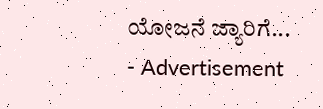ಯೋಜನೆ ಜ್ಯಾರಿಗೆ...
- Advertisement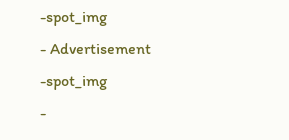-spot_img
- Advertisement -spot_img
-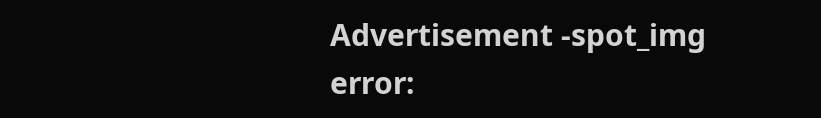Advertisement -spot_img
error: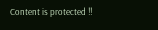Content is protected !!